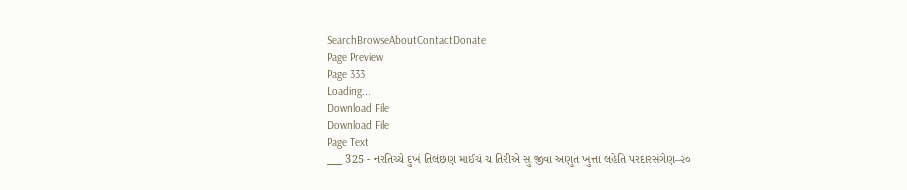SearchBrowseAboutContactDonate
Page Preview
Page 333
Loading...
Download File
Download File
Page Text
___ 325 - નરતિચ્ચે દુખં તિલંછણ માઈચં ચ તિરીએ સુ જીવા અણુત ખુત્તા લહેતિ પરદારસંગેણ–૨૦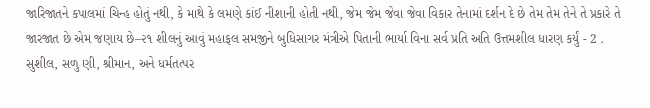જારિજાતને કપાલમાં ચિન્હ હોતું નથી, કે માથે કે લમણે કાંઈ નીશાની હોતી નથી, જેમ જેમ જેવા જેવા વિકાર તેનામાં દર્શન દે છે તેમ તેમ તેને તે પ્રકારે તે જારજાત છે એમ જણાય છે–૨૧ શીલનું આવું મહાફલ સમજીને બુધિસાગર મંત્રીએ પિતાની ભાર્યા વિના સર્વ પ્રતિ અતિ ઉત્તમશીલ ધારણ કર્યું - 2 . સુશીલ, સળુ ણી, શ્રીમાન, અને ધર્મતત્પર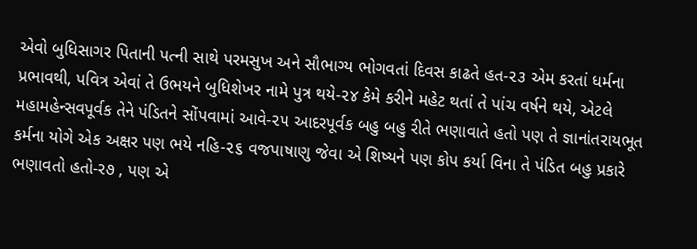એવો બુધિસાગર પિતાની પત્ની સાથે પરમસુખ અને સૌભાગ્ય ભોગવતાં દિવસ કાઢતે હત-૨૩ એમ કરતાં ધર્મના પ્રભાવથી, પવિત્ર એવાં તે ઉભયને બુધિશેખર નામે પુત્ર થયે-૨૪ કેમે કરીને મહેટ થતાં તે પાંચ વર્ષને થયે, એટલે મહામહેન્સવપૂર્વક તેને પંડિતને સોંપવામાં આવે-૨૫ આદરપૂર્વક બહુ બહુ રીતે ભણાવાતે હતો પણ તે જ્ઞાનાંતરાયભૂત કર્મના યોગે એક અક્ષર પણ ભયે નહિ-૨૬ વજપાષાણુ જેવા એ શિષ્યને પણ કોપ કર્યા વિના તે પંડિત બહુ પ્રકારે ભણાવતો હતો-ર૭ , પણ એ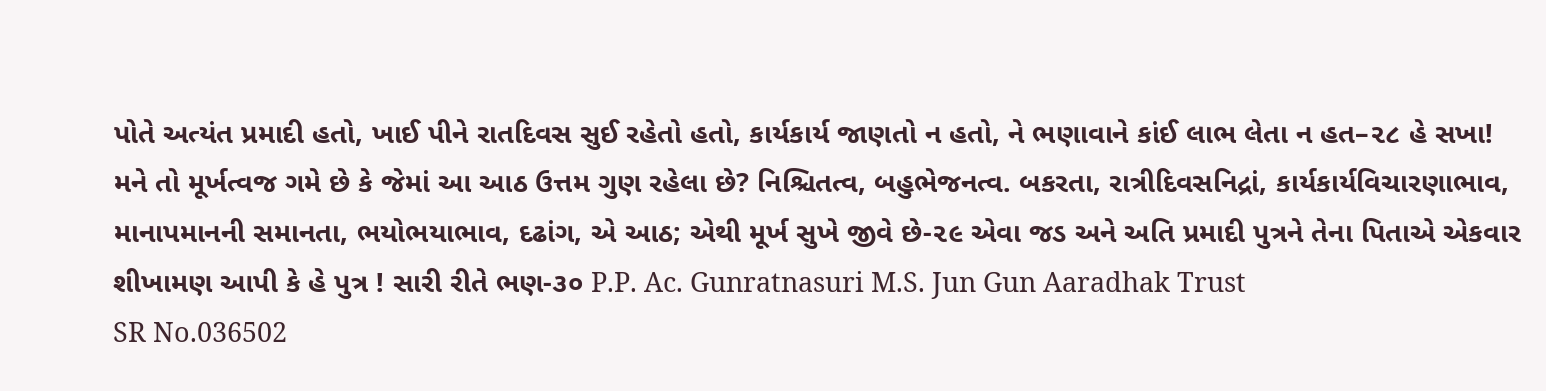પોતે અત્યંત પ્રમાદી હતો, ખાઈ પીને રાતદિવસ સુઈ રહેતો હતો, કાર્યકાર્ય જાણતો ન હતો, ને ભણાવાને કાંઈ લાભ લેતા ન હત–૨૮ હે સખા! મને તો મૂર્ખત્વજ ગમે છે કે જેમાં આ આઠ ઉત્તમ ગુણ રહેલા છે? નિશ્ચિતત્વ, બહુભેજનત્વ. બકરતા, રાત્રીદિવસનિદ્રાં, કાર્યકાર્યવિચારણાભાવ, માનાપમાનની સમાનતા, ભયોભયાભાવ, દઢાંગ, એ આઠ; એથી મૂર્ખ સુખે જીવે છે-૨૯ એવા જડ અને અતિ પ્રમાદી પુત્રને તેના પિતાએ એકવાર શીખામણ આપી કે હે પુત્ર ! સારી રીતે ભણ-૩૦ P.P. Ac. Gunratnasuri M.S. Jun Gun Aaradhak Trust
SR No.036502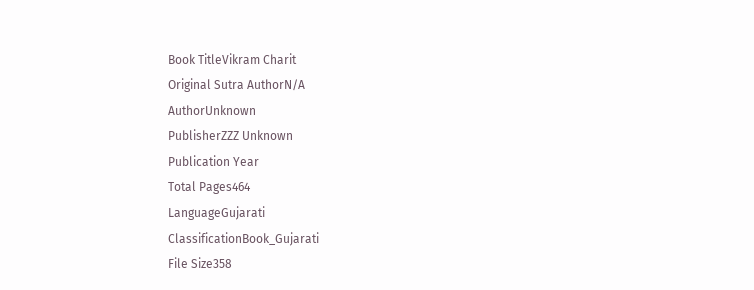Book TitleVikram Charit
Original Sutra AuthorN/A
AuthorUnknown
PublisherZZZ Unknown
Publication Year
Total Pages464
LanguageGujarati
ClassificationBook_Gujarati
File Size358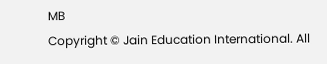MB
Copyright © Jain Education International. All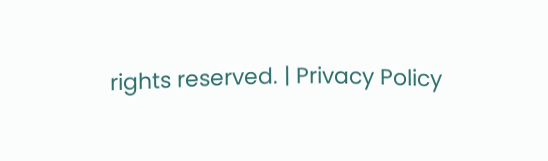rights reserved. | Privacy Policy